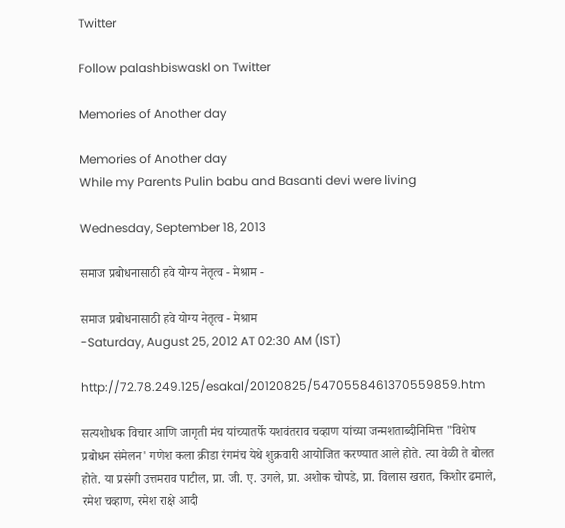Twitter

Follow palashbiswaskl on Twitter

Memories of Another day

Memories of Another day
While my Parents Pulin babu and Basanti devi were living

Wednesday, September 18, 2013

समाज प्रबोधनासाठी हवे योग्य नेतृत्व - मेश्राम -

समाज प्रबोधनासाठी हवे योग्य नेतृत्व - मेश्राम
-Saturday, August 25, 2012 AT 02:30 AM (IST)

http://72.78.249.125/esakal/20120825/5470558461370559859.htm

सत्यशोधक विचार आणि जागृती मंच यांच्यातर्फे यशवंतराव चव्हाण यांच्या जन्मशताब्दीनिमित्त "विशेष प्रबोधन संमेलन' गणेश कला क्रीडा रंगमंच येथे शुक्रवारी आयोजित करण्यात आले होते. त्या वेळी ते बोलत होते. या प्रसंगी उत्तमराव पाटील, प्रा. जी. ए. उगले, प्रा. अशोक चोपडे, प्रा. विलास खरात, किशोर ढमाले, रमेश चव्हाण, रमेश राक्षे आदी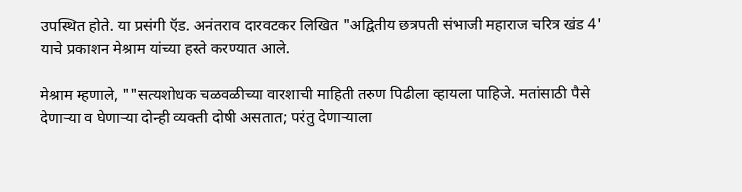उपस्थित होते. या प्रसंगी ऍड. अनंतराव दारवटकर लिखित "अद्वितीय छत्रपती संभाजी महाराज चरित्र खंड 4' याचे प्रकाशन मेश्राम यांच्या हस्ते करण्यात आले.

मेश्राम म्हणाले, ""सत्यशोधक चळवळीच्या वारशाची माहिती तरुण पिढीला व्हायला पाहिजे. मतांसाठी पैसे देणाऱ्या व घेणाऱ्या दोन्ही व्यक्ती दोषी असतात; परंतु देणाऱ्याला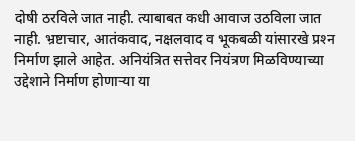दोषी ठरविले जात नाही. त्याबाबत कधी आवाज उठविला जात नाही. भ्रष्टाचार, आतंकवाद, नक्षलवाद व भूकबळी यांसारखे प्रश्‍न निर्माण झाले आहेत. अनियंत्रित सत्तेवर नियंत्रण मिळविण्याच्या उद्देशाने निर्माण होणाऱ्या या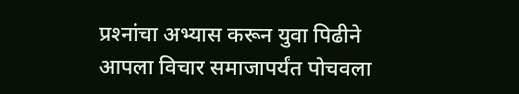प्रश्‍नांचा अभ्यास करून युवा पिढीने आपला विचार समाजापर्यंत पोचवला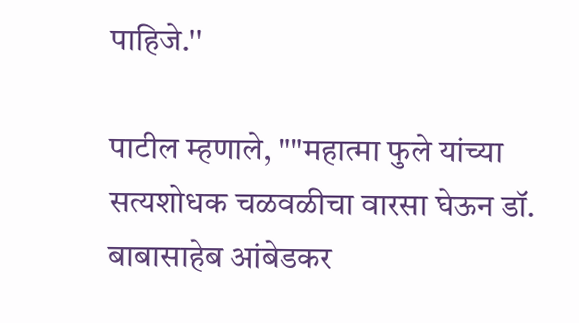पाहिजे.''

पाटील म्हणाले, ""महात्मा फुले यांच्या सत्यशोधक चळवळीचा वारसा घेऊन डॉ. बाबासाहेब आंबेडकर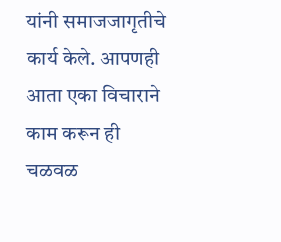यांनी समाजजागृतीचे कार्य केले. आपणही आता एका विचाराने काम करून ही चळवळ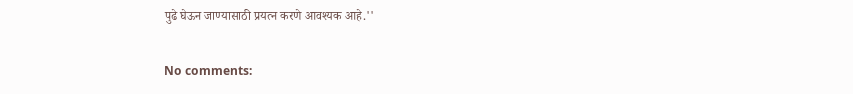पुढे घेऊन जाण्यासाठी प्रयत्न करणे आवश्‍यक आहे.''

No comments: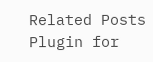Related Posts Plugin for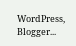WordPress, Blogger...